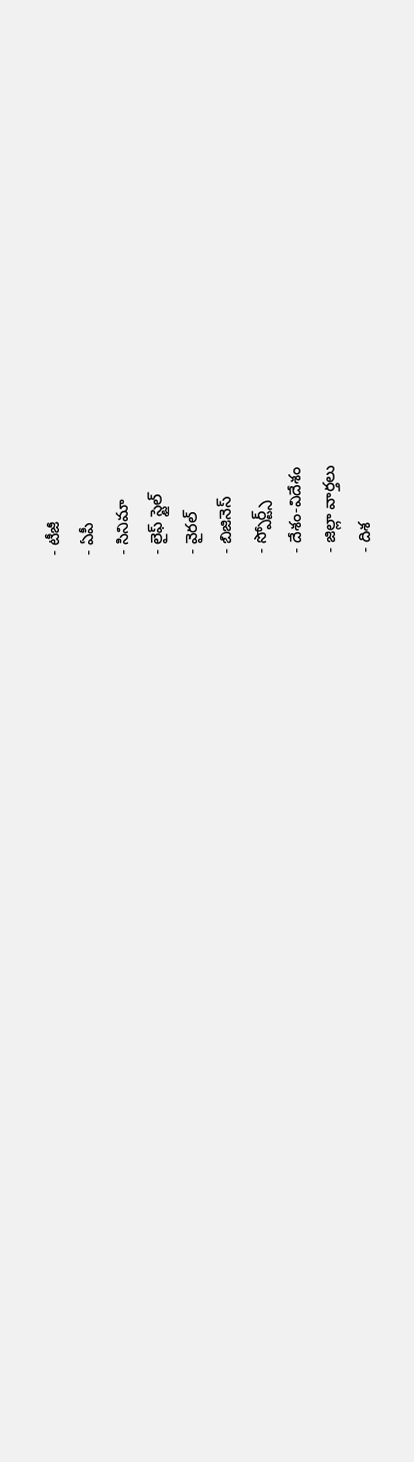- టీజీ
- ఏపీ
- సినిమా
- లైఫ్ స్టైల్
- వైరల్
- బిజినెస్
- స్పోర్ట్స్
- దేశం-విదేశం
- జిల్లా వార్తలు
- దిశ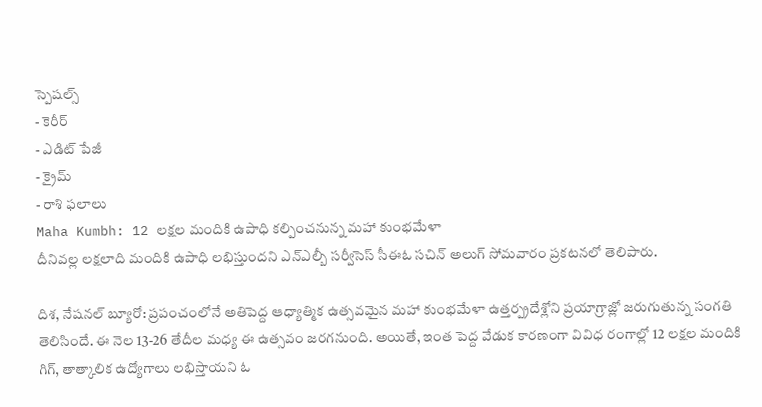స్పెషల్స్
- కెరీర్
- ఎడిట్ పేజీ
- క్రైమ్
- రాశి ఫలాలు
Maha Kumbh: 12 లక్షల మందికి ఉపాధి కల్పించనున్న మహా కుంభమేళా
దీనివల్ల లక్షలాది మందికి ఉపాధి లభిస్తుందని ఎన్ఎల్బీ సర్వీసెస్ సీఈఓ సచిన్ అలుగ్ సోమవారం ప్రకటనలో తెలిపారు.

దిశ, నేషనల్ బ్యూరో: ప్రపంచంలోనే అతిపెద్ద ఆధ్యాత్మిక ఉత్సవమైన మహా కుంభమేళా ఉత్తర్ప్రదేశ్లోని ప్రయాగ్రాజ్లో జరుగుతున్న సంగతి తెలిసిందే. ఈ నెల 13-26 తేదీల మధ్య ఈ ఉత్సవం జరగనుంది. అయితే, ఇంత పెద్ద వేడుక కారణంగా వివిధ రంగాల్లో 12 లక్షల మందికి గిగ్, తాత్కాలిక ఉద్యోగాలు లభిస్తాయని ఓ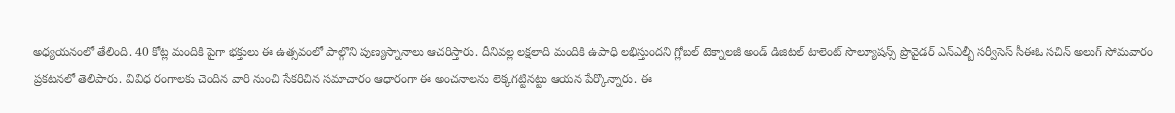అధ్యయనంలో తేలింది. 40 కోట్ల మందికి పైగా భక్తులు ఈ ఉత్సవంలో పాల్గొని పుణ్యస్నానాలు ఆచరిస్తారు. దీనివల్ల లక్షలాది మందికి ఉపాధి లభిస్తుందని గ్లోబల్ టెక్నాలజీ అండ్ డిజిటల్ టాలెంట్ సొల్యూషన్స్ ప్రొవైడర్ ఎన్ఎల్బీ సర్వీసెస్ సీఈఓ సచిన్ అలుగ్ సోమవారం ప్రకటనలో తెలిపారు. వివిధ రంగాలకు చెందిన వారి నుంచి సేకరిచిన సమాచారం ఆధారంగా ఈ అంచనాలను లెక్కగట్టినట్టు ఆయన పేర్కొన్నారు. ఈ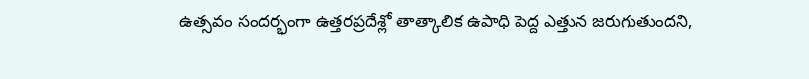ఉత్సవం సందర్భంగా ఉత్తరప్రదేశ్లో తాత్కాలిక ఉపాధి పెద్ద ఎత్తున జరుగుతుందని,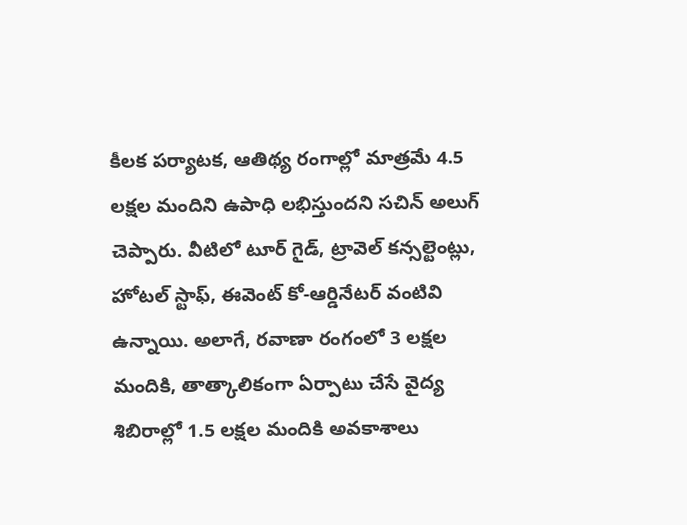కీలక పర్యాటక, ఆతిథ్య రంగాల్లో మాత్రమే 4.5 లక్షల మందిని ఉపాధి లభిస్తుందని సచిన్ అలుగ్ చెప్పారు. వీటిలో టూర్ గైడ్, ట్రావెల్ కన్సల్టెంట్లు, హోటల్ స్టాఫ్, ఈవెంట్ కో-ఆర్డినేటర్ వంటివి ఉన్నాయి. అలాగే, రవాణా రంగంలో 3 లక్షల మందికి, తాత్కాలికంగా ఏర్పాటు చేసే వైద్య శిబిరాల్లో 1.5 లక్షల మందికి అవకాశాలు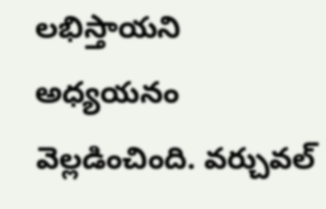లభిస్తాయని అధ్యయనం వెల్లడించింది. వర్చువల్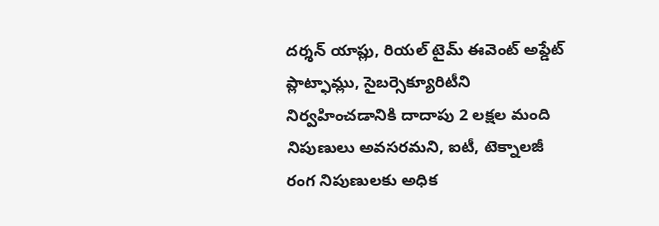దర్శన్ యాప్లు, రియల్ టైమ్ ఈవెంట్ అప్డేట్ ప్లాట్ఫామ్లు, సైబర్సెక్యూరిటీని నిర్వహించడానికి దాదాపు 2 లక్షల మంది నిపుణులు అవసరమని, ఐటీ, టెక్నాలజీ రంగ నిపుణులకు అధిక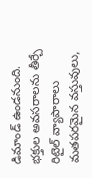డిమాండ్ ఉండనుంది. భక్తుల అవసరాలను తీర్చే రిటైల్ వ్యాపారాలు మతపరమైన వస్తువులు,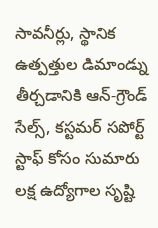సావనీర్లు, స్థానిక ఉత్పత్తుల డిమాండ్ను తీర్చడానికి ఆన్-గ్రౌండ్ సేల్స్, కస్టమర్ సపోర్ట్ స్టాఫ్ కోసం సుమారు లక్ష ఉద్యోగాల సృష్టి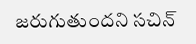జరుగుతుందని సచిన్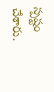స్పష్టం చేశారు.